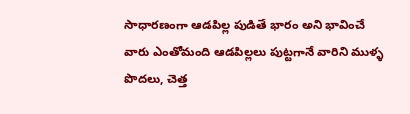సాధారణంగా ఆడపిల్ల పుడితే భారం అని భావించే వారు ఎంతోమంది ఆడపిల్లలు పుట్టగానే వారిని ముళ్ళ పొదలు, చెత్త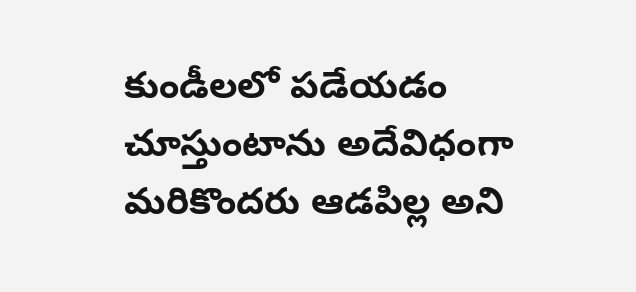కుండీలలో పడేయడం చూస్తుంటాను అదేవిధంగా మరికొందరు ఆడపిల్ల అని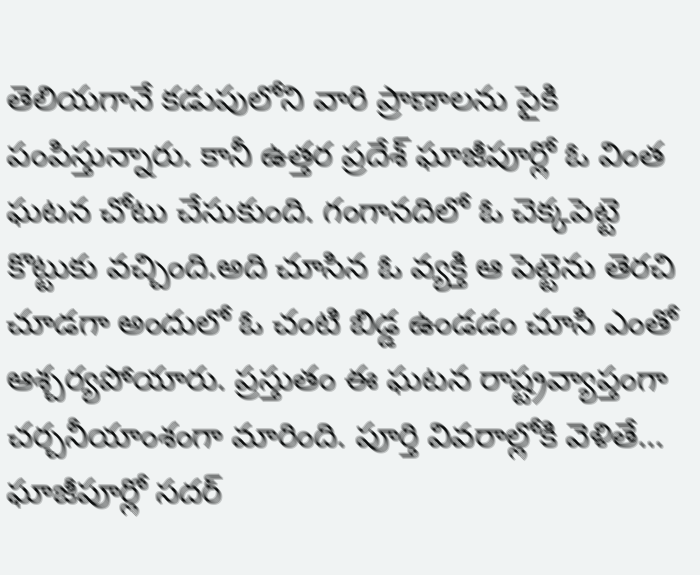తెలియగానే కడుపులోని వారి ప్రాణాలను పైకి పంపిస్తున్నారు. కానీ ఉత్తర ప్రదేశ్ ఘాజీపూర్లో ఓ వింత ఘటన చోటు చేసుకుంది. గంగానదిలో ఓ చెక్కపెట్టె కొట్టుకు వచ్చింది.అది చూసిన ఓ వ్యక్తి ఆ పెట్టెను తెరచి చూడగా అందులో ఓ చంటి బిడ్డ ఉండడం చూసి ఎంతో ఆశ్చర్యపోయారు. ప్రస్తుతం ఈ ఘటన రాష్ట్రవ్యాప్తంగా చర్చనీయాంశంగా మారింది. పూర్తి వివరాల్లోకి వెళితే…
ఘాజీపూర్లో సదర్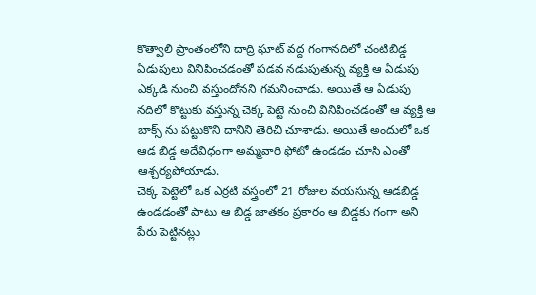కొత్వాలి ప్రాంతంలోని దాద్రి ఘాట్ వద్ద గంగానదిలో చంటిబిడ్డ ఏడుపులు వినిపించడంతో పడవ నడుపుతున్న వ్యక్తి ఆ ఏడుపు ఎక్కడి నుంచి వస్తుందోనని గమనించాడు. అయితే ఆ ఏడుపు నదిలో కొట్టుకు వస్తున్న చెక్క పెట్టె నుంచి వినిపించడంతో ఆ వ్యక్తి ఆ బాక్స్ ను పట్టుకొని దానిని తెరిచి చూశాడు. అయితే అందులో ఒక ఆడ బిడ్డ అదేవిధంగా అమ్మవారి ఫోటో ఉండడం చూసి ఎంతో ఆశ్చర్యపోయాడు.
చెక్క పెట్టెలో ఒక ఎర్రటి వస్త్రంలో 21 రోజుల వయసున్న ఆడబిడ్డ ఉండడంతో పాటు ఆ బిడ్డ జాతకం ప్రకారం ఆ బిడ్డకు గంగా అని పేరు పెట్టినట్లు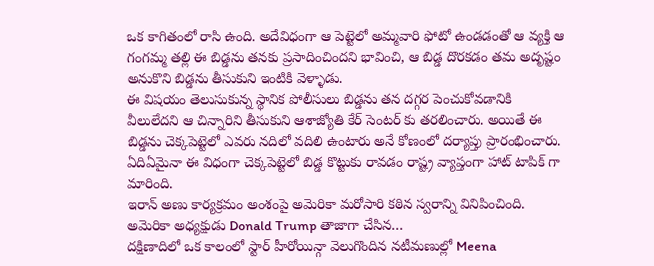ఒక కాగితంలో రాసి ఉంది. అదేవిధంగా ఆ పెట్టెలో అమ్మవారి ఫోటో ఉండడంతో ఆ వ్యక్తి ఆ గంగమ్మ తల్లి ఈ బిడ్డను తనకు ప్రసాదించిందని భావించి, ఆ బిడ్డ దొరకడం తమ అదృష్టం అనుకొని బిడ్డను తీసుకుని ఇంటికి వెళ్ళాడు.
ఈ విషయం తెలుసుకున్న స్థానిక పోలీసులు బిడ్డను తన దగ్గర పెంచుకోవడానికి వీలులేదని ఆ చిన్నారిని తీసుకుని ఆశాజ్యోతి కేర్ సెంటర్ కు తరలించారు. అయితే ఈ బిడ్డను చెక్కపెట్టెలో ఎవరు నదిలో వదిలి ఉంటారు అనే కోణంలో దర్యాప్తు ప్రారంభించారు. ఏదిఏమైనా ఈ విధంగా చెక్కపెట్టెలో బిడ్డ కొట్టుకు రావడం రాష్ట్ర వ్యాప్తంగా హాట్ టాపిక్ గా మారింది.
ఇరాన్ అణు కార్యక్రమం అంశంపై అమెరికా మరోసారి కఠిన స్వరాన్ని వినిపించింది. అమెరికా అధ్యక్షుడు Donald Trump తాజాగా చేసిన…
దక్షిణాదిలో ఒక కాలంలో స్టార్ హీరోయిన్గా వెలుగొందిన నటీమణుల్లో Meena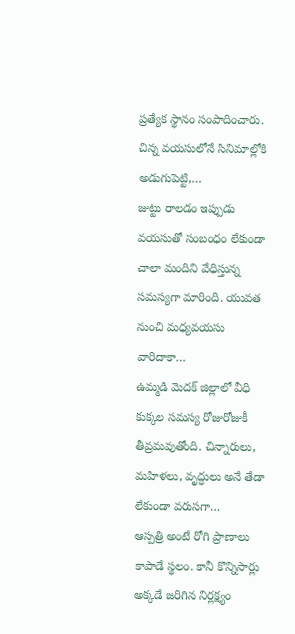ప్రత్యేక స్థానం సంపాదించారు. చిన్న వయసులోనే సినిమాల్లోకి అడుగుపెట్టి,…
జుట్టు రాలడం ఇప్పుడు వయసుతో సంబంధం లేకుండా చాలా మందిని వేధిస్తున్న సమస్యగా మారింది. యువత నుంచి మధ్యవయసు వారిదాకా…
ఉమ్మడి మెదక్ జిల్లాలో వీధి కుక్కల సమస్య రోజురోజుకీ తీవ్రమవుతోంది. చిన్నారులు, మహిళలు, వృద్ధులు అనే తేడా లేకుండా వరుసగా…
ఆస్పత్రి అంటే రోగి ప్రాణాలు కాపాడే స్థలం. కానీ కొన్నిసార్లు అక్కడే జరిగిన నిర్లక్ష్యం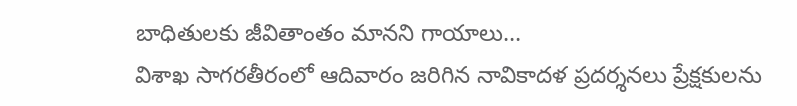బాధితులకు జీవితాంతం మానని గాయాలు…
విశాఖ సాగరతీరంలో ఆదివారం జరిగిన నావికాదళ ప్రదర్శనలు ప్రేక్షకులను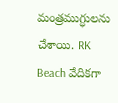మంత్రముగ్ధులను చేశాయి. RK Beach వేదికగా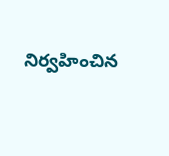నిర్వహించిన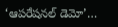‘ఆపరేషనల్ డెమో’…